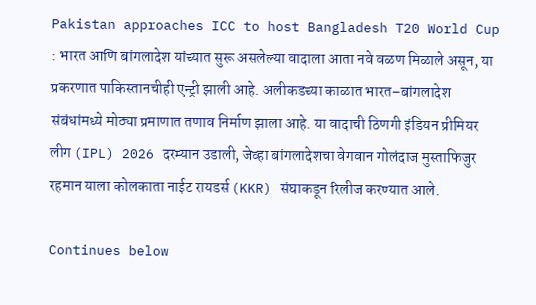Pakistan approaches ICC to host Bangladesh T20 World Cup : भारत आणि बांगलादेश यांच्यात सुरू असलेल्या वादाला आता नवे वळण मिळाले असून, या प्रकरणात पाकिस्तानचीही एन्ट्री झाली आहे. अलीकडच्या काळात भारत–बांगलादेश संबंधांमध्ये मोठ्या प्रमाणात तणाव निर्माण झाला आहे. या वादाची ठिणगी इंडियन प्रीमियर लीग (IPL) 2026 दरम्यान उडाली, जेव्हा बांगलादेशचा वेगवान गोलंदाज मुस्ताफिजुर रहमान याला कोलकाता नाईट रायडर्स (KKR) संघाकडून रिलीज करण्यात आले.

Continues below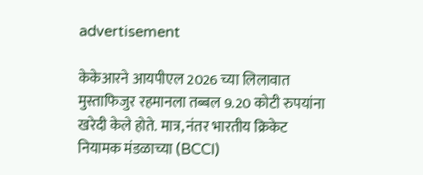advertisement

केकेआरने आयपीएल 2026 च्या लिलावात मुस्ताफिजुर रहमानला तब्बल 9.20 कोटी रुपयांना खरेदी केले होते. मात्र, नंतर भारतीय क्रिकेट नियामक मंडळाच्या (BCCI)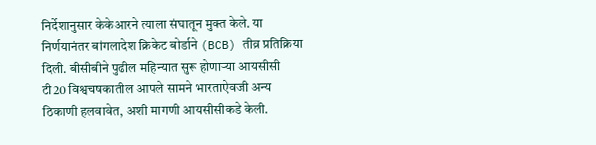निर्देशानुसार केकेआरने त्याला संघातून मुक्त केले. या निर्णयानंतर बांगलादेश क्रिकेट बोर्डाने (BCB) तीव्र प्रतिक्रिया दिली. बीसीबीने पुढील महिन्यात सुरू होणाऱ्या आयसीसी टी20 विश्वचषकातील आपले सामने भारताऐवजी अन्य ठिकाणी हलवावेत, अशी मागणी आयसीसीकडे केली.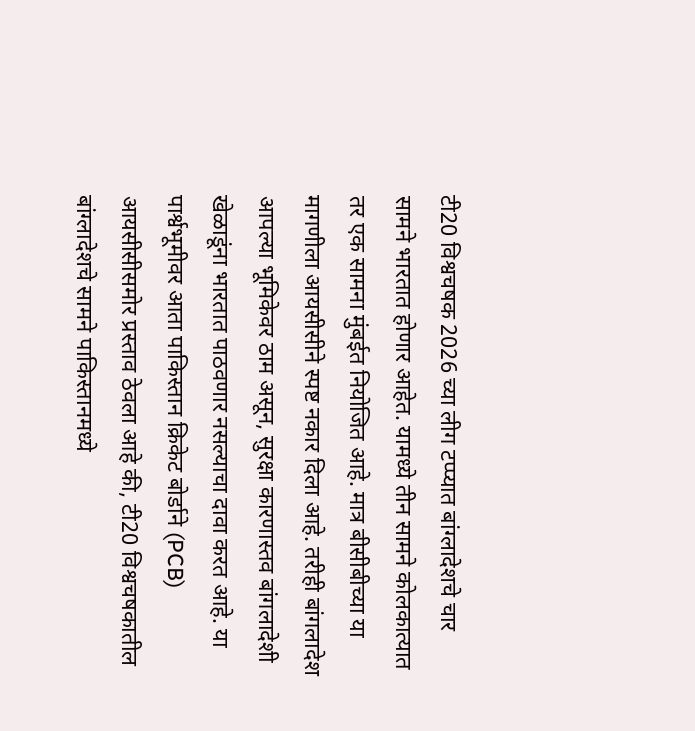टी20 विश्वचषक 2026 च्या लीग टप्प्यात बांग्लादेशचे चार सामने भारतात होणार आहेत. यामध्ये तीन सामने कोलकात्यात तर एक सामना मुंबईत नियोजित आहे. मात्र बीसीबीच्या या मागणीला आयसीसीने स्पष्ट नकार दिला आहे. तरीही बांगलादेश आपल्या भूमिकेवर ठाम असून, सुरक्षा कारणास्तव बांगलादेशी खेळाडूंना भारतात पाठवणार नसल्याचा दावा करत आहे. या पार्श्वभूमीवर आता पाकिस्तान क्रिकेट बोर्डाने (PCB) आयसीसीसमोर प्रस्ताव ठेवला आहे की, टी20 विश्वचषकातील बांग्लादेशचे सामने पाकिस्तानमध्ये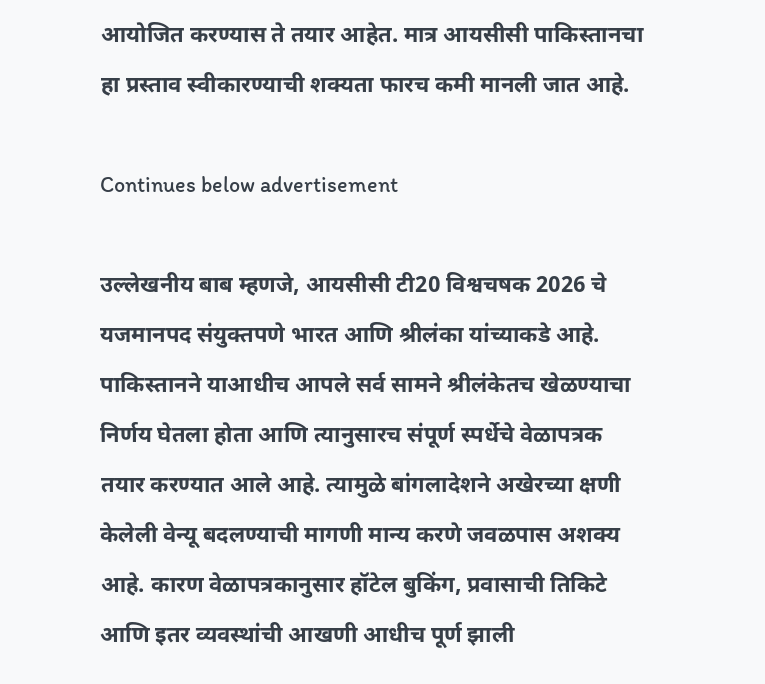आयोजित करण्यास ते तयार आहेत. मात्र आयसीसी पाकिस्तानचा हा प्रस्ताव स्वीकारण्याची शक्यता फारच कमी मानली जात आहे.

Continues below advertisement

उल्लेखनीय बाब म्हणजे, आयसीसी टी20 विश्वचषक 2026 चे यजमानपद संयुक्तपणे भारत आणि श्रीलंका यांच्याकडे आहे. पाकिस्तानने याआधीच आपले सर्व सामने श्रीलंकेतच खेळण्याचा निर्णय घेतला होता आणि त्यानुसारच संपूर्ण स्पर्धेचे वेळापत्रक तयार करण्यात आले आहे. त्यामुळे बांगलादेशने अखेरच्या क्षणी केलेली वेन्यू बदलण्याची मागणी मान्य करणे जवळपास अशक्य आहे. कारण वेळापत्रकानुसार हॉटेल बुकिंग, प्रवासाची तिकिटे आणि इतर व्यवस्थांची आखणी आधीच पूर्ण झाली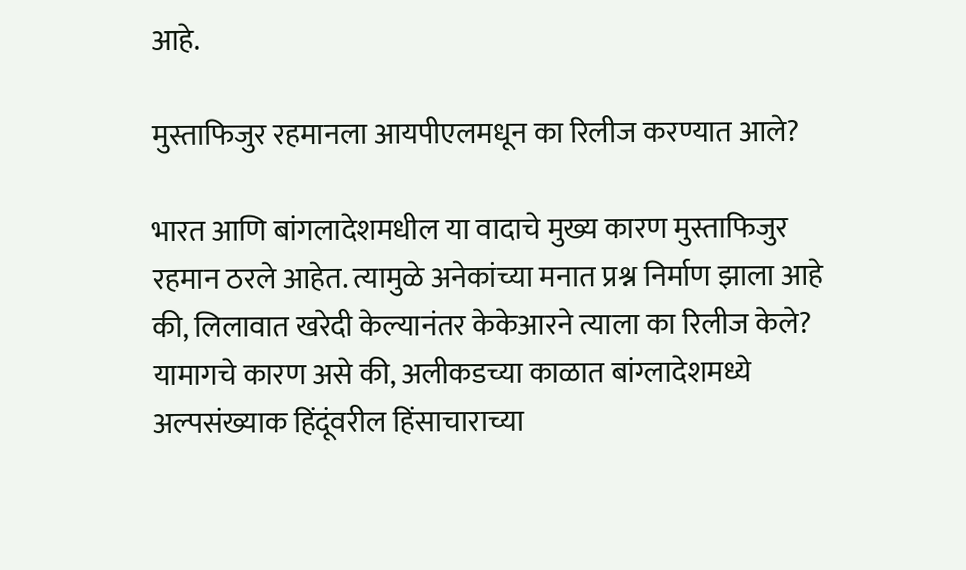आहे.

मुस्ताफिजुर रहमानला आयपीएलमधून का रिलीज करण्यात आले?

भारत आणि बांगलादेशमधील या वादाचे मुख्य कारण मुस्ताफिजुर रहमान ठरले आहेत. त्यामुळे अनेकांच्या मनात प्रश्न निर्माण झाला आहे की, लिलावात खरेदी केल्यानंतर केकेआरने त्याला का रिलीज केले? यामागचे कारण असे की, अलीकडच्या काळात बांग्लादेशमध्ये अल्पसंख्याक हिंदूंवरील हिंसाचाराच्या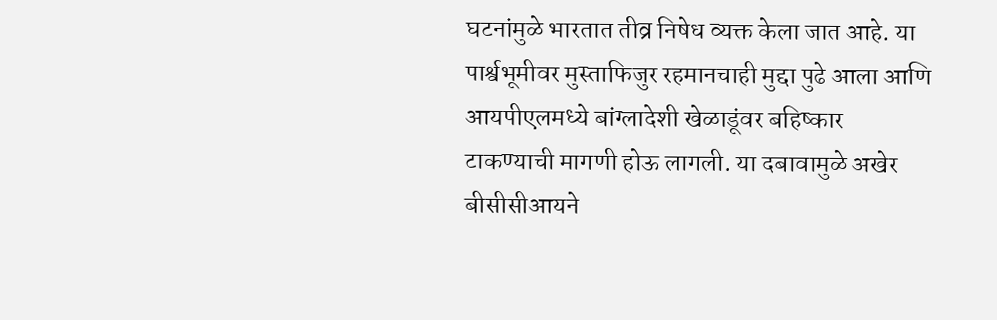घटनांमुळे भारतात तीव्र निषेध व्यक्त केला जात आहे. या पार्श्वभूमीवर मुस्ताफिजुर रहमानचाही मुद्दा पुढे आला आणि आयपीएलमध्ये बांग्लादेशी खेळाडूंवर बहिष्कार टाकण्याची मागणी होऊ लागली. या दबावामुळे अखेर बीसीसीआयने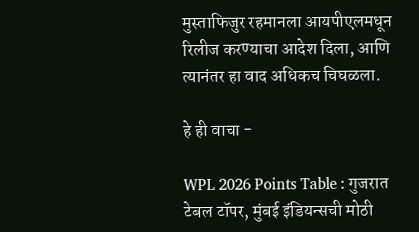मुस्ताफिजुर रहमानला आयपीएलमधून रिलीज करण्याचा आदेश दिला, आणि त्यानंतर हा वाद अधिकच चिघळला.

हे ही वाचा -

WPL 2026 Points Table : गुजरात टेबल टॉपर, मुंबई इंडियन्सची मोठी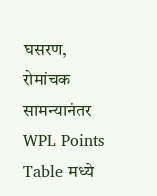घसरण, रोमांचक सामन्यानंतर WPL Points Table मध्ये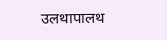उलथापालथ